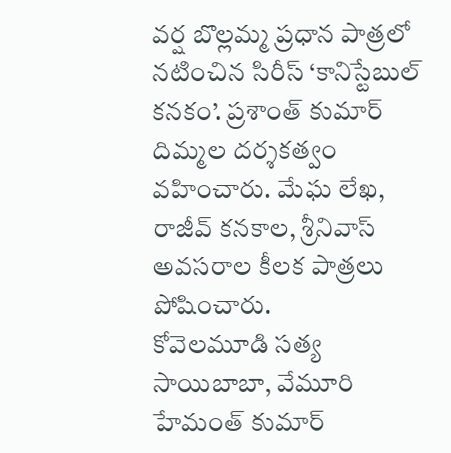వర్ష బొల్లమ్మ ప్రధాన పాత్రలో నటించిన సిరీస్ ‘కానిస్టేబుల్ కనకం’. ప్రశాంత్ కుమార్ దిమ్మల దర్శకత్వం వహించారు. మేఘ లేఖ, రాజీవ్ కనకాల, శ్రీనివాస్ అవసరాల కీలక పాత్రలు పోషించారు.
కోవెలమూడి సత్య సాయిబాబా, వేమూరి హేమంత్ కుమార్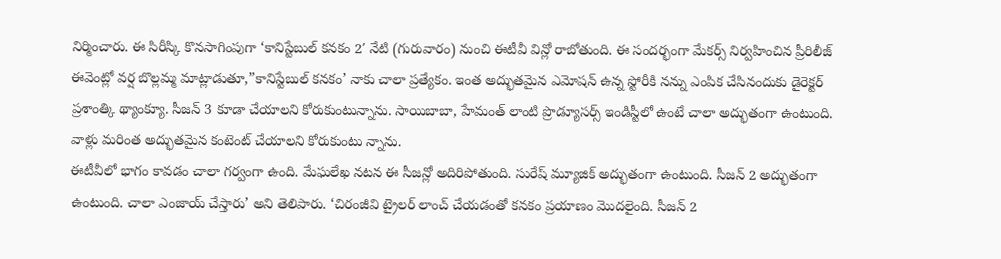నిర్మించారు. ఈ సిరీస్కి కొనసాగింపుగా ‘కానిస్టేబుల్ కనకం 2′ నేటి (గురువారం) నుంచి ఈటీవీ విన్లో రాబోతుంది. ఈ సందర్భంగా మేకర్స్ నిర్వహించిన ప్రీరిలీజ్ ఈవెంట్లో వర్ష బొల్లమ్మ మాట్లాడుతూ,”కానిస్టేబుల్ కనకం’ నాకు చాలా ప్రత్యేకం. ఇంత అద్భుతమైన ఎమోషన్ ఉన్న స్టోరీకి నన్ను ఎంపిక చేసినందుకు డైరెక్టర్ ప్రశాంత్కి థ్యాంక్యూ. సీజన్ 3 కూడా చేయాలని కోరుకుంటున్నాను. సాయిబాబా, హేమంత్ లాంటి ప్రొడ్యూసర్స్ ఇండిస్టీలో ఉంటే చాలా అద్భుతంగా ఉంటుంది. వాళ్లు మరింత అద్భుతమైన కంటెంట్ చేయాలని కోరుకుంటు న్నాను.
ఈటీవీలో భాగం కావడం చాలా గర్వంగా ఉంది. మేఘలేఖ నటన ఈ సీజన్లో అదిరిపోతుంది. సురేష్ మ్యూజిక్ అద్భుతంగా ఉంటుంది. సీజన్ 2 అద్భుతంగా ఉంటుంది. చాలా ఎంజాయ్ చేస్తారు’ అని తెలిపారు. ‘చిరంజీవి ట్రైలర్ లాంచ్ చేయడంతో కనకం ప్రయాణం మొదలైంది. సీజన్ 2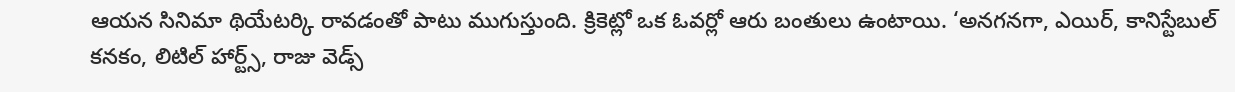ఆయన సినిమా థియేటర్కి రావడంతో పాటు ముగుస్తుంది. క్రికెట్లో ఒక ఓవర్లో ఆరు బంతులు ఉంటాయి. ‘అనగనగా, ఎయిర్, కానిస్టేబుల్ కనకం, లిటిల్ హార్ట్స్, రాజు వెడ్స్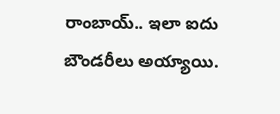రాంబాయ్.. ఇలా ఐదు బౌండరీలు అయ్యాయి.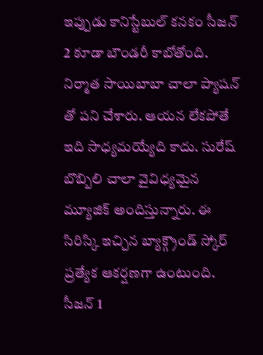ఇప్పుడు కానిస్టేబుల్ కనకం సీజన్ 2 కూడా బౌండరీ కాబోతోంది. నిర్మాత సాయిబాబా చాలా ప్యాషన్ తో పని చేశారు. ఆయన లేకపోతే ఇది సాధ్యమయ్యేది కాదు. సురేష్ బొబ్బిలి చాలా వైవిధ్యమైన మ్యూజిక్ అందిస్తున్నారు. ఈ సిరిస్కి ఇచ్చిన బ్యాక్గ్రౌండ్ స్కోర్ ప్రత్యేక ఆకర్షణగా ఉంటుంది. సీజన్ 1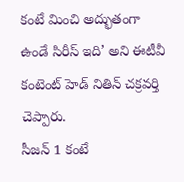కంటే మించి అద్భుతంగా ఉండే సిరీస్ ఇది’ అని ఈటీవీ కంటెంట్ హెడ్ నితిన్ చక్రవర్తి చెప్పారు.
సీజన్ 1 కంటే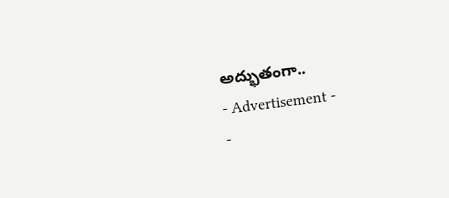అద్భుతంగా..
- Advertisement -
-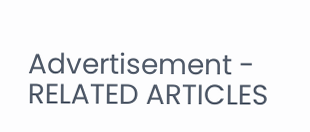Advertisement -
RELATED ARTICLES